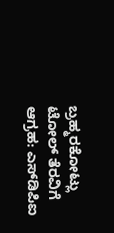ಬ್ರಹ್ಮರಕೋಟ್ಲು ಟೋಲ್ ತೆರವಿಗೆ ಆಗ್ರಹ: ಎಸ್‌ಡಿಪಿಐ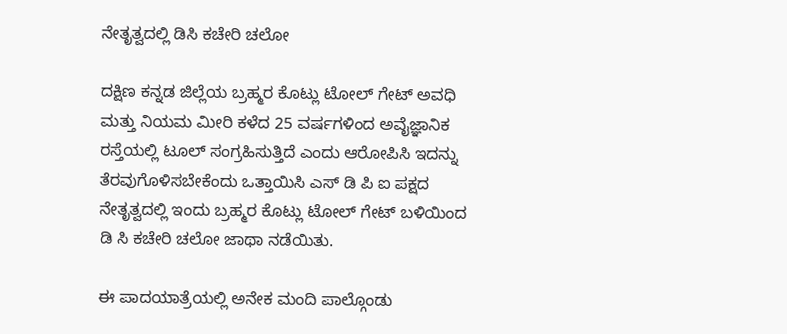ನೇತೃತ್ವದಲ್ಲಿ ಡಿಸಿ ಕಚೇರಿ ಚಲೋ

ದಕ್ಷಿಣ ಕನ್ನಡ ಜಿಲ್ಲೆಯ ಬ್ರಹ್ಮರ ಕೊಟ್ಲು ಟೋಲ್ ಗೇಟ್ ಅವಧಿ ಮತ್ತು ನಿಯಮ ಮೀರಿ ಕಳೆದ 25 ವರ್ಷಗಳಿಂದ ಅವೈಜ್ಞಾನಿಕ ರಸ್ತೆಯಲ್ಲಿ ಟೂಲ್ ಸಂಗ್ರಹಿಸುತ್ತಿದೆ ಎಂದು ಆರೋಪಿಸಿ ಇದನ್ನು ತೆರವುಗೊಳಿಸಬೇಕೆಂದು ಒತ್ತಾಯಿಸಿ ಎಸ್ ಡಿ ಪಿ ಐ ಪಕ್ಷದ ನೇತೃತ್ವದಲ್ಲಿ ಇಂದು ಬ್ರಹ್ಮರ ಕೊಟ್ಲು ಟೋಲ್ ಗೇಟ್ ಬಳಿಯಿಂದ ಡಿ ಸಿ ಕಚೇರಿ ಚಲೋ ಜಾಥಾ ನಡೆಯಿತು.

ಈ ಪಾದಯಾತ್ರೆಯಲ್ಲಿ ಅನೇಕ ಮಂದಿ ಪಾಲ್ಗೊಂಡು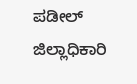ಪಡೀಲ್ ಜಿಲ್ಲಾಧಿಕಾರಿ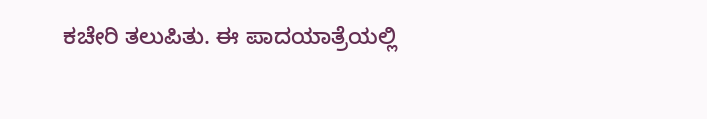ಕಚೇರಿ ತಲುಪಿತು. ಈ ಪಾದಯಾತ್ರೆಯಲ್ಲಿ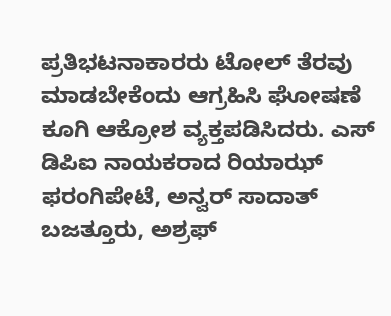ಪ್ರತಿಭಟನಾಕಾರರು ಟೋಲ್ ತೆರವು ಮಾಡಬೇಕೆಂದು ಆಗ್ರಹಿಸಿ ಘೋಷಣೆ ಕೂಗಿ ಆಕ್ರೋಶ ವ್ಯಕ್ತಪಡಿಸಿದರು. ಎಸ್ ಡಿಪಿಐ ನಾಯಕರಾದ ರಿಯಾಝ್ ಫರಂಗಿಪೇಟೆ, ಅನ್ವರ್ ಸಾದಾತ್ ಬಜತ್ತೂರು, ಅಶ್ರಫ್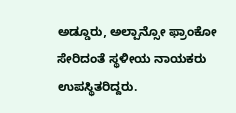ಅಡ್ಡೂರು, ಅಲ್ಪಾನ್ಸೋ ಫ್ರಾಂಕೋ ಸೇರಿದಂತೆ ಸ್ಥಳೀಯ ನಾಯಕರು ಉಪಸ್ಥಿತರಿದ್ದರು.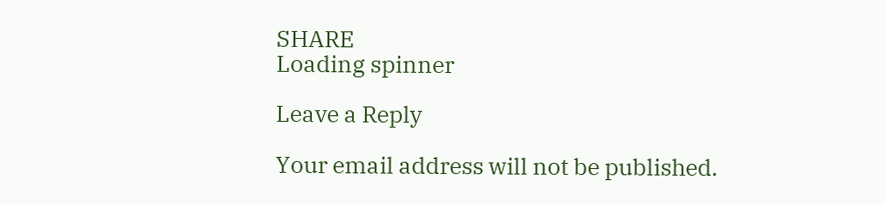SHARE
Loading spinner

Leave a Reply

Your email address will not be published.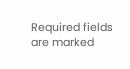Required fields are marked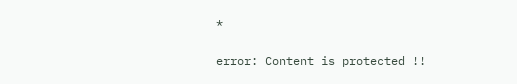*

error: Content is protected !!